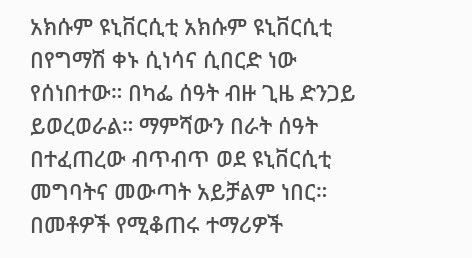አክሱም ዩኒቨርሲቲ አክሱም ዩኒቨርሲቲ በየግማሽ ቀኑ ሲነሳና ሲበርድ ነው የሰነበተው። በካፌ ሰዓት ብዙ ጊዜ ድንጋይ ይወረወራል። ማምሻውን በራት ሰዓት በተፈጠረው ብጥብጥ ወደ ዩኒቨርሲቲ መግባትና መውጣት አይቻልም ነበር። በመቶዎች የሚቆጠሩ ተማሪዎች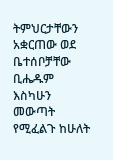ትምህርታቸውን አቋርጠው ወደ ቤተሰቦቻቸው ቢሔዱም እስካሁን መውጣት የሚፈልጉ ከሁለት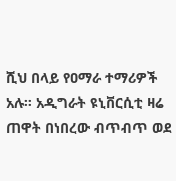ሺህ በላይ የዐማራ ተማሪዎች አሉ። አዲግራት ዩኒቨርሲቲ ዛሬ ጠዋት በነበረው ብጥብጥ ወደ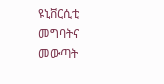ዩኒቨርሲቲ መግባትና መውጣት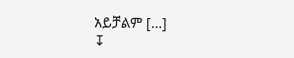አይቻልም […]
↧